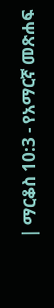| ማርቆስ 10:3 - የአማርኛ መጽሐፍ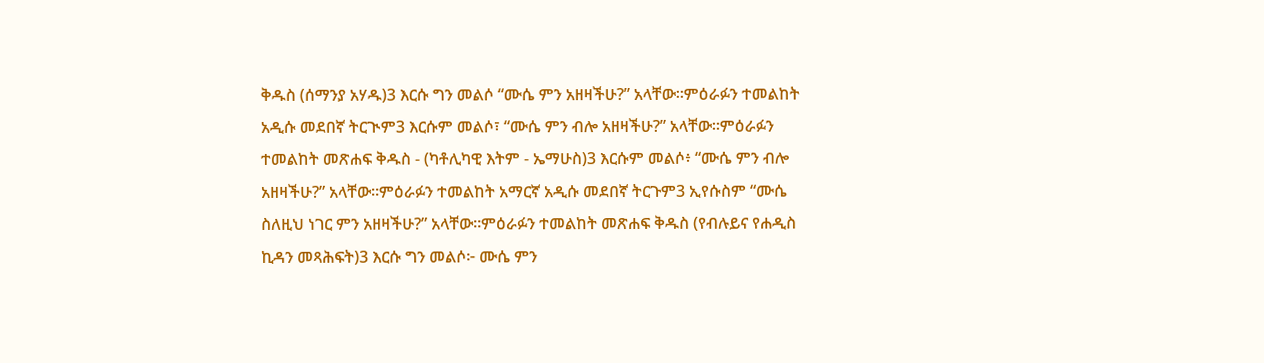ቅዱስ (ሰማንያ አሃዱ)3 እርሱ ግን መልሶ “ሙሴ ምን አዘዛችሁ?” አላቸው።ምዕራፉን ተመልከት አዲሱ መደበኛ ትርጒም3 እርሱም መልሶ፣ “ሙሴ ምን ብሎ አዘዛችሁ?” አላቸው።ምዕራፉን ተመልከት መጽሐፍ ቅዱስ - (ካቶሊካዊ እትም - ኤማሁስ)3 እርሱም መልሶ፥ “ሙሴ ምን ብሎ አዘዛችሁ?” አላቸው።ምዕራፉን ተመልከት አማርኛ አዲሱ መደበኛ ትርጉም3 ኢየሱስም “ሙሴ ስለዚህ ነገር ምን አዘዛችሁ?” አላቸው።ምዕራፉን ተመልከት መጽሐፍ ቅዱስ (የብሉይና የሐዲስ ኪዳን መጻሕፍት)3 እርሱ ግን መልሶ፦ ሙሴ ምን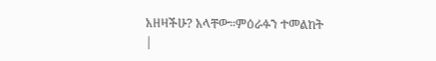አዘዛችሁ? አላቸው።ምዕራፉን ተመልከት |